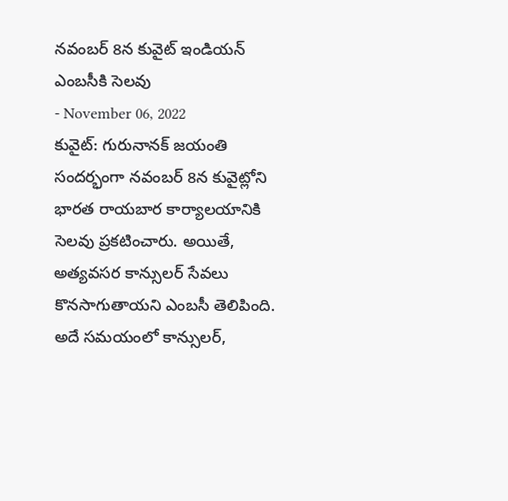నవంబర్ 8న కువైట్ ఇండియన్ ఎంబసీకి సెలవు
- November 06, 2022
కువైట్: గురునానక్ జయంతి సందర్భంగా నవంబర్ 8న కువైట్లోని భారత రాయబార కార్యాలయానికి సెలవు ప్రకటించారు. అయితే, అత్యవసర కాన్సులర్ సేవలు కొనసాగుతాయని ఎంబసీ తెలిపింది. అదే సమయంలో కాన్సులర్,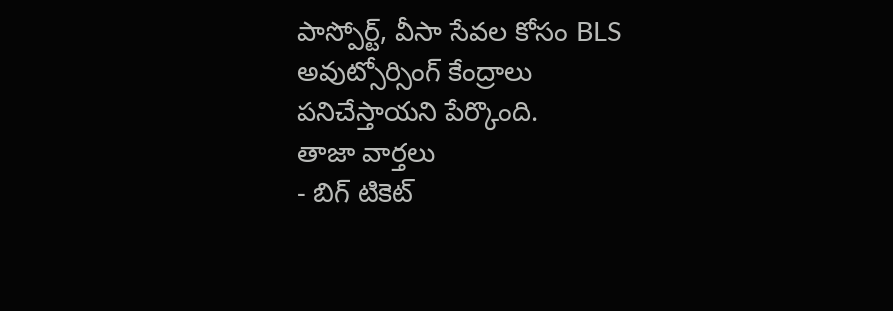పాస్పోర్ట్, వీసా సేవల కోసం BLS అవుట్సోర్సింగ్ కేంద్రాలు పనిచేస్తాయని పేర్కొంది.
తాజా వార్తలు
- బిగ్ టికెట్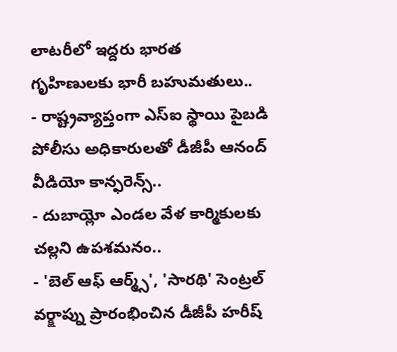లాటరీలో ఇద్దరు భారత గృహిణులకు భారీ బహుమతులు..
- రాష్ట్రవ్యాప్తంగా ఎస్ఐ స్థాయి పైబడి పోలీసు అధికారులతో డీజీపీ ఆనంద్ వీడియో కాన్ఫరెన్స్..
- దుబాయ్లో ఎండల వేళ కార్మికులకు చల్లని ఉపశమనం..
- 'బెల్ ఆఫ్ ఆర్మ్స్', 'సారథి' సెంట్రల్ వర్క్షాప్ను ప్రారంభించిన డీజీపీ హరీష్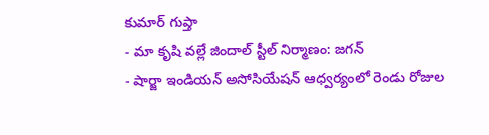కుమార్ గుప్తా
- మా కృషి వల్లే జిందాల్ స్టీల్ నిర్మాణం: జగన్
- షార్జా ఇండియన్ అసోసియేషన్ ఆధ్వర్యంలో రెండు రోజుల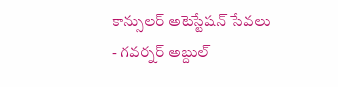కాన్సులర్ అటెస్టేషన్ సేవలు
- గవర్నర్ అబ్దుల్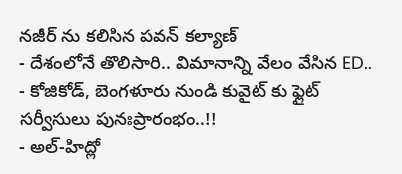నజీర్ ను కలిసిన పవన్ కల్యాణ్
- దేశంలోనే తొలిసారి.. విమానాన్ని వేలం వేసిన ED..
- కోజికోడ్, బెంగళూరు నుండి కువైట్ కు ఫ్లైట్ సర్వీసులు పునఃప్రారంభం..!!
- అల్-హిద్లో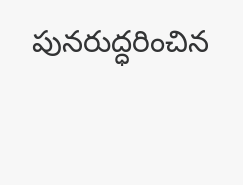పునరుద్ధరించిన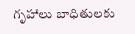గృహాలు బాధితులకు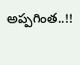అప్పగింత..!!